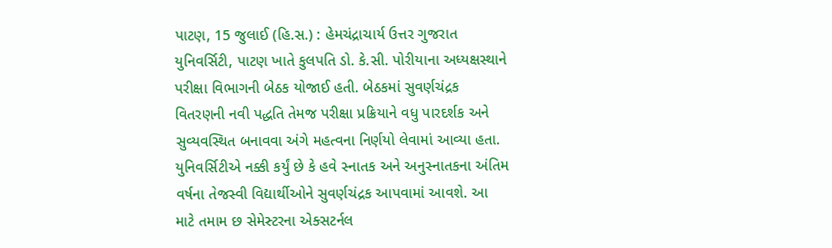પાટણ, 15 જુલાઈ (હિ.સ.) : હેમચંદ્રાચાર્ય ઉત્તર ગુજરાત યુનિવર્સિટી, પાટણ ખાતે કુલપતિ ડો. કે.સી. પોરીયાના અધ્યક્ષસ્થાને પરીક્ષા વિભાગની બેઠક યોજાઈ હતી. બેઠકમાં સુવર્ણચંદ્રક વિતરણની નવી પદ્ધતિ તેમજ પરીક્ષા પ્રક્રિયાને વધુ પારદર્શક અને સુવ્યવસ્થિત બનાવવા અંગે મહત્વના નિર્ણયો લેવામાં આવ્યા હતા.
યુનિવર્સિટીએ નક્કી કર્યું છે કે હવે સ્નાતક અને અનુસ્નાતકના અંતિમ વર્ષના તેજસ્વી વિદ્યાર્થીઓને સુવર્ણચંદ્રક આપવામાં આવશે. આ માટે તમામ છ સેમેસ્ટરના એક્સટર્નલ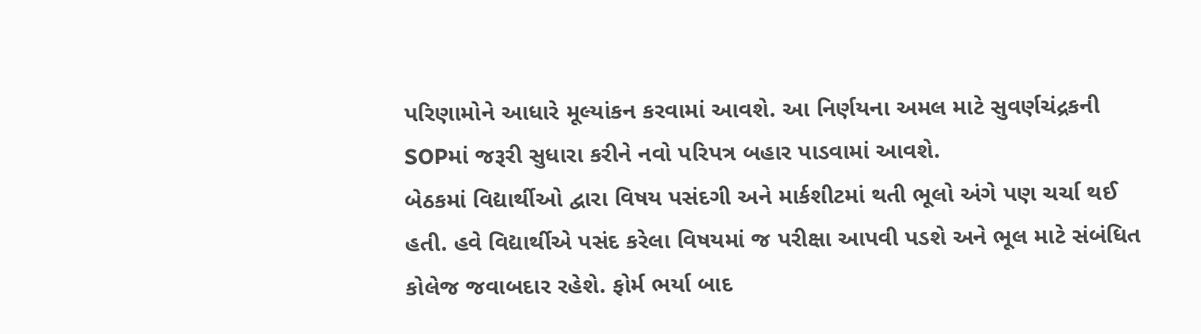પરિણામોને આધારે મૂલ્યાંકન કરવામાં આવશે. આ નિર્ણયના અમલ માટે સુવર્ણચંદ્રકની SOPમાં જરૂરી સુધારા કરીને નવો પરિપત્ર બહાર પાડવામાં આવશે.
બેઠકમાં વિદ્યાર્થીઓ દ્વારા વિષય પસંદગી અને માર્કશીટમાં થતી ભૂલો અંગે પણ ચર્ચા થઈ હતી. હવે વિદ્યાર્થીએ પસંદ કરેલા વિષયમાં જ પરીક્ષા આપવી પડશે અને ભૂલ માટે સંબંધિત કોલેજ જવાબદાર રહેશે. ફોર્મ ભર્યા બાદ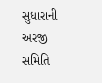સુધારાની અરજી સમિતિ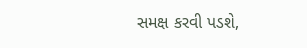સમક્ષ કરવી પડશે,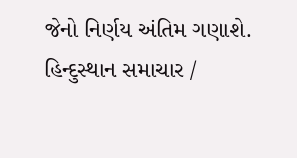જેનો નિર્ણય અંતિમ ગણાશે.
હિન્દુસ્થાન સમાચાર /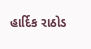હાર્દિક રાઠોડ